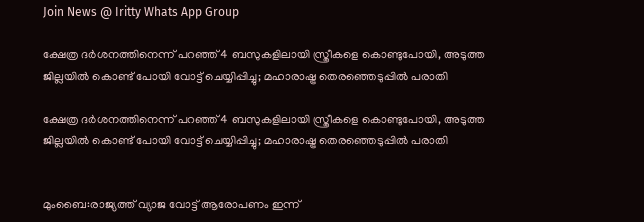Join News @ Iritty Whats App Group

ക്ഷേത്ര ദർശനത്തിനെന്ന് പറഞ്ഞ് 4 ബസുകളിലായി സ്ത്രീകളെ കൊണ്ടുപോയി, അടുത്ത ജില്ലയിൽ കൊണ്ട് പോയി വോട്ട് ചെയ്യിപ്പിച്ചു; മഹാരാഷ്ട്ര തെരഞ്ഞെടുപ്പിൽ പരാതി

ക്ഷേത്ര ദർശനത്തിനെന്ന് പറഞ്ഞ് 4 ബസുകളിലായി സ്ത്രീകളെ കൊണ്ടുപോയി, അടുത്ത ജില്ലയിൽ കൊണ്ട് പോയി വോട്ട് ചെയ്യിപ്പിച്ചു; മഹാരാഷ്ട്ര തെരഞ്ഞെടുപ്പിൽ പരാതി


മുംബൈ:രാജ്യത്ത് വ്യാജ വോട്ട് ആരോപണം ഇന്ന്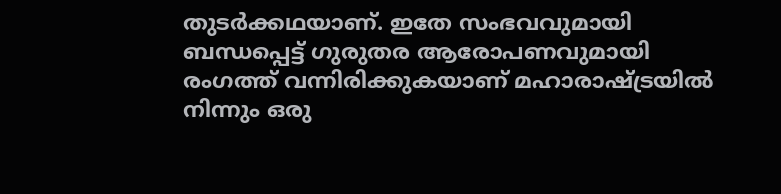തുടർക്കഥയാണ്. ഇതേ സംഭവവുമായി ബന്ധപ്പെട്ട് ഗുരുതര ആരോപണവുമായി രംഗത്ത് വന്നിരിക്കുകയാണ് മഹാരാഷ്ട്രയിൽ നിന്നും ഒരു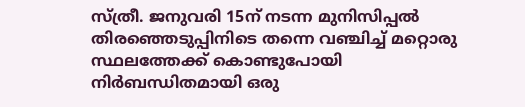സ്ത്രീ. ജനുവരി 15ന് നടന്ന മുനിസിപ്പൽ തിരഞ്ഞെടുപ്പിനിടെ തന്നെ വഞ്ചിച്ച് മറ്റൊരു സ്ഥലത്തേക്ക് കൊണ്ടുപോയി നിർബന്ധിതമായി ഒരു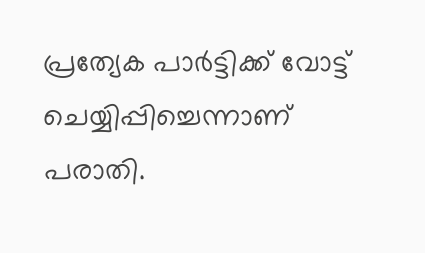പ്രത്യേക പാർട്ടിക്ക് വോട്ട് ചെയ്യിപ്പിച്ചെന്നാണ് പരാതി.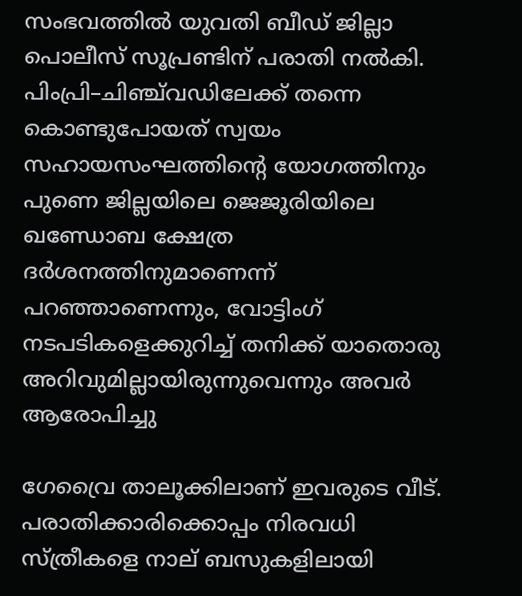സംഭവത്തിൽ യുവതി ബീഡ് ജില്ലാ പൊലീസ് സൂപ്രണ്ടിന് പരാതി നൽകി. പിംപ്രി–ചിഞ്ച്‌വഡിലേക്ക് തന്നെ കൊണ്ടുപോയത് സ്വയം സഹായസംഘത്തിന്റെ യോഗത്തിനും പുണെ ജില്ലയിലെ ജെജൂരിയിലെ ഖണ്ഡോബ ക്ഷേത്ര ദർശനത്തിനുമാണെന്ന് പറഞ്ഞാണെന്നും, വോട്ടിംഗ് നടപടികളെക്കുറിച്ച് തനിക്ക് യാതൊരു അറിവുമില്ലായിരുന്നുവെന്നും അവർ ആരോപിച്ചു

ഗേവ്രൈ താലൂക്കിലാണ് ഇവരുടെ വീട്. പരാതിക്കാരിക്കൊപ്പം നിരവധി സ്ത്രീകളെ നാല് ബസുകളിലായി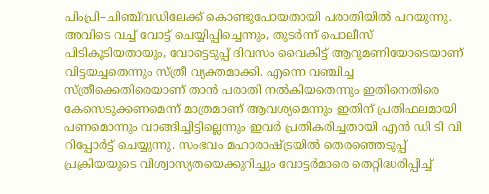പിംപ്രി–ചിഞ്ച്‌വഡിലേക്ക് കൊണ്ടുപോയതായി പരാതിയിൽ പറയുന്നു. അവിടെ വച്ച് വോട്ട് ചെയ്യിപ്പിച്ചെന്നും, തുടർന്ന് പൊലീസ് പിടികൂടിയതായും, വോട്ടെടുപ്പ് ദിവസം വൈകിട്ട് ആറുമണിയോടെയാണ് വിട്ടയച്ചതെന്നും സ്ത്രീ വ്യക്തമാക്കി. എന്നെ വഞ്ചിച്ച സ്ത്രീക്കെതിരെയാണ് താൻ പരാതി നൽകിയതെന്നും ഇതിനെതിരെ കേസെടുക്കണമെന്ന് മാത്രമാണ് ആവശ്യമെന്നും ഇതിന് പ്രതിഫലമായി പണമൊന്നും വാങ്ങിച്ചിട്ടില്ലെന്നും ഇവർ പ്രതികരിച്ചതായി എൻ ഡി ടി വി റിപ്പോർട്ട് ചെയ്യുന്നു. സംഭവം മഹാരാഷ്ട്രയിൽ തെരഞ്ഞെടുപ്പ് പ്രക്രിയയുടെ വിശ്വാസ്യതയെക്കുറിച്ചും വോട്ടർമാരെ തെറ്റിദ്ധരിപ്പിച്ച്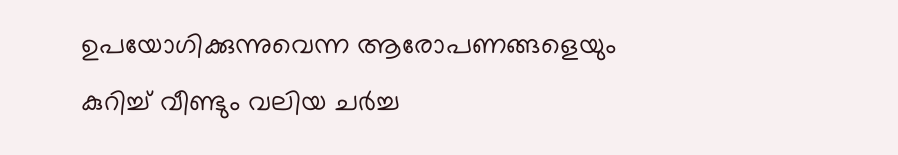ഉപയോഗിക്കുന്നുവെന്ന ആരോപണങ്ങളെയും കുറിച്ച് വീണ്ടും വലിയ ചർച്ച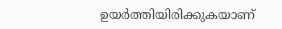ഉയർത്തിയിരിക്കുകയാണ്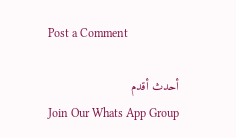Post a Comment

أحدث أقدم
Join Our Whats App Group